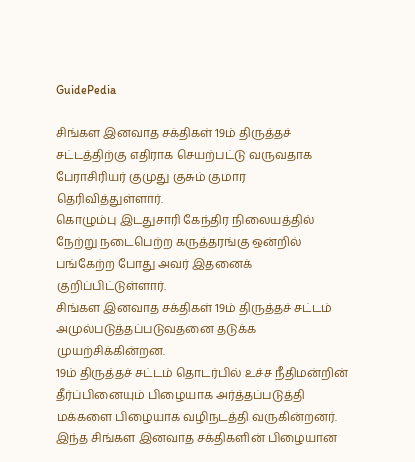GuidePedia

சிங்கள இனவாத சக்திகள் 19ம் திருத்தச் சட்டத்திற்கு எதிராக செயற்பட்டு வருவதாக பேராசிரியர் குமுது குசும் குமார தெரிவித்துள்ளார்.
கொழும்பு இடதுசாரி கேந்திர நிலையத்தில் நேற்று நடைபெற்ற கருத்தரங்கு ஒன்றில் பங்கேற்ற போது அவர் இதனைக் குறிப்பிட்டுள்ளார்.
சிங்கள இனவாத சக்திகள் 19ம் திருத்தச் சட்டம் அமுல்படுத்தப்படுவதனை தடுக்க முயற்சிக்கின்றன.
19ம் திருத்தச் சட்டம் தொடர்பில் உச்ச நீதிமன்றின் தீர்ப்பினையும் பிழையாக அர்த்தப்படுத்தி மக்களை பிழையாக வழிநடத்தி வருகின்றனர்.
இந்த சிங்கள இனவாத சக்திகளின் பிழையான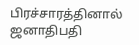பிரச்சாரத்தினால் ஜனாதிபதி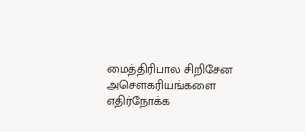மைத்திரிபால சிறிசேன அசௌகரியங்களை எதிர்நோக்க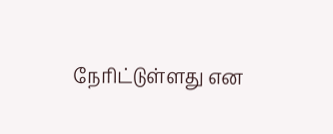நேரிட்டுள்ளது என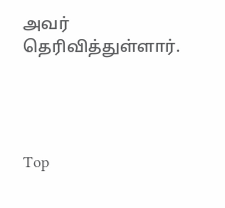அவர் தெரிவித்துள்ளார்.




Top